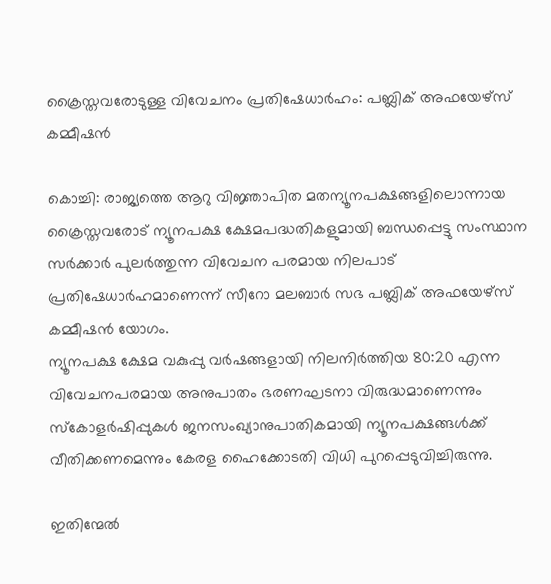ക്രൈസ്തവരോടുള്ള വിവേചനം പ്രതിഷേധാര്‍ഹം: പബ്ലിക് അഫയേഴ്‌സ് കമ്മീഷന്‍

കൊച്ചി: രാജ്യത്തെ ആറു വിജ്ഞാപിത മതന്യൂനപക്ഷങ്ങളിലൊന്നായ ക്രൈസ്തവരോട് ന്യൂനപക്ഷ ക്ഷേമപദ്ധതികളുമായി ബന്ധപ്പെട്ടു സംസ്ഥാന സര്‍ക്കാര്‍ പുലര്‍ത്തുന്ന വിവേചന പരമായ നിലപാട് പ്രതിഷേധാര്‍ഹമാണെന്ന് സീറോ മലബാര്‍ സഭ പബ്ലിക് അഫയേഴ്‌സ് കമ്മീഷന്‍ യോഗം.
ന്യൂനപക്ഷ ക്ഷേമ വകുപ്പു വര്‍ഷങ്ങളായി നിലനിര്‍ത്തിയ 80:20 എന്ന വിവേചനപരമായ അനുപാതം ഭരണഘടനാ വിരുദ്ധമാണെന്നും സ്‌കോളര്‍ഷിപ്പുകള്‍ ജനസംഖ്യാനുപാതികമായി ന്യൂനപക്ഷങ്ങള്‍ക്ക് വീതിക്കണമെന്നും കേരള ഹൈക്കോടതി വിധി പുറപ്പെടുവിച്ചിരുന്നു.

ഇതിന്മേല്‍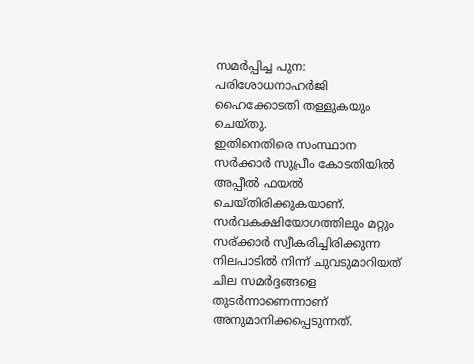സമര്‍പ്പിച്ച പുന: പരിശോധനാഹര്‍ജി ഹൈക്കോടതി തള്ളുകയും ചെയ്തു.
ഇതിനെതിരെ സംസ്ഥാന സര്‍ക്കാര്‍ സുപ്രീം കോടതിയില്‍ അപ്പീല്‍ ഫയല്‍ ചെയ്തിരിക്കുകയാണ്. സര്‍വകക്ഷിയോഗത്തിലും മറ്റും സര്ക്കാര്‍ സ്വീകരിച്ചിരിക്കുന്ന നിലപാടില്‍ നിന്ന് ചുവടുമാറിയത് ചില സമര്‍ദ്ദങ്ങളെ തുടര്‍ന്നാണെന്നാണ് അനുമാനിക്കപ്പെടുന്നത്.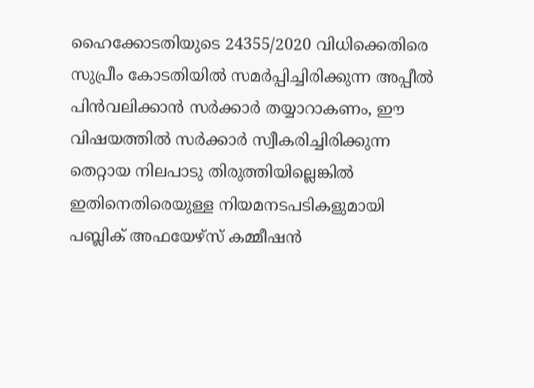ഹൈക്കോടതിയുടെ 24355/2020 വിധിക്കെതിരെ സുപ്രീം കോടതിയില്‍ സമര്‍പ്പിച്ചിരിക്കുന്ന അപ്പീല്‍ പിന്‍വലിക്കാന്‍ സര്‍ക്കാര്‍ തയ്യാറാകണം, ഈ വിഷയത്തില്‍ സര്‍ക്കാര്‍ സ്വീകരിച്ചിരിക്കുന്ന തെറ്റായ നിലപാടു തിരുത്തിയില്ലെങ്കില്‍ ഇതിനെതിരെയുള്ള നിയമനടപടികളുമായി പബ്ലിക് അഫയേഴ്‌സ് കമ്മീഷന്‍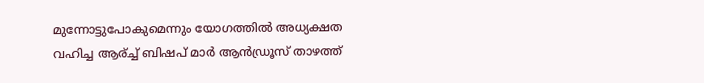മുന്നോട്ടുപോകുമെന്നും യോഗത്തില്‍ അധ്യക്ഷത വഹിച്ച ആര്ച്ച് ബിഷപ് മാര്‍ ആന്‍ഡ്രൂസ് താഴത്ത്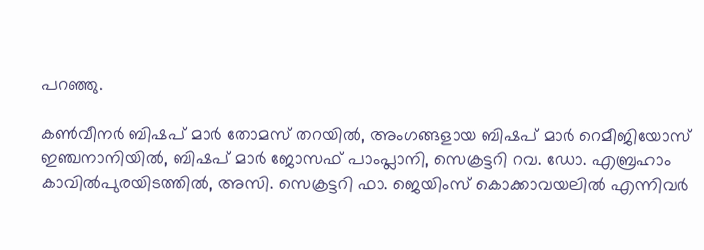പറഞ്ഞു.

കണ്‍വീനര്‍ ബിഷപ് മാര്‍ തോമസ് തറയില്‍, അംഗങ്ങളായ ബിഷപ് മാര്‍ റെമീജിയോസ് ഇഞ്ചനാനിയില്‍, ബിഷപ് മാര്‍ ജോസഫ് പാംപ്ലാനി, സെക്രട്ടറി റവ. ഡോ. എബ്രഹാം കാവില്‍പുരയിടത്തില്‍, അസി. സെക്രട്ടറി ഫാ. ജെയിംസ് കൊക്കാവയലില്‍ എന്നിവര്‍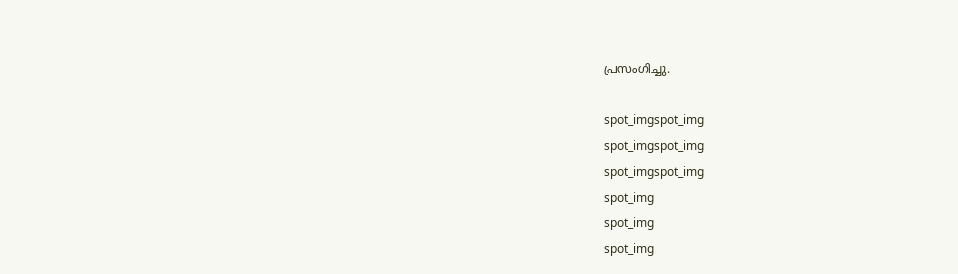പ്രസംഗിച്ചു.

spot_imgspot_img
spot_imgspot_img
spot_imgspot_img
spot_img
spot_img
spot_img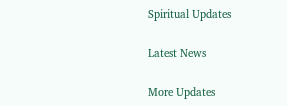Spiritual Updates

Latest News

More Updates